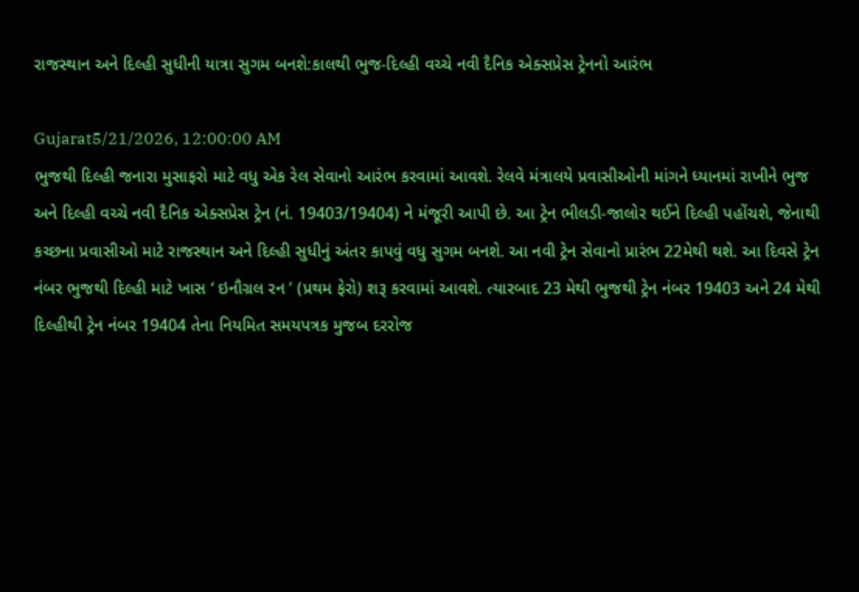રાજસ્થાન અને દિલ્હી સુધીની યાત્રા સુગમ બનશે:કાલથી ભુજ-દિલ્હી વચ્ચે નવી દૈનિક એક્સપ્રેસ ટ્રેનનો આરંભ

Gujarat5/21/2026, 12:00:00 AM
ભુજથી દિલ્હી જનારા મુસાફરો માટે વધુ એક રેલ સેવાનો આરંભ કરવામાં આવશે. રેલવે મંત્રાલયે પ્રવાસીઓની માંગને ધ્યાનમાં રાખીને ભુજ અને દિલ્હી વચ્ચે નવી દૈનિક એક્સપ્રેસ ટ્રેન (નં. 19403/19404) ને મંજૂરી આપી છે. આ ટ્રેન ભીલડી-જાલોર થઈને દિલ્હી પહોંચશે, જેનાથી કચ્છના પ્રવાસીઓ માટે રાજસ્થાન અને દિલ્હી સુધીનું અંતર કાપવું વધુ સુગમ બનશે. આ નવી ટ્રેન સેવાનો પ્રારંભ 22મેથી થશે. આ દિવસે ટ્રેન નંબર ભુજથી દિલ્હી માટે ખાસ ‘ ઇનૌગ્રલ રન ’ (પ્રથમ ફેરો) શરૂ કરવામાં આવશે. ત્યારબાદ 23 મેથી ભુજથી ટ્રેન નંબર 19403 અને 24 મેથી દિલ્હીથી ટ્રેન નંબર 19404 તેના નિયમિત સમયપત્રક મુજબ દરરોજ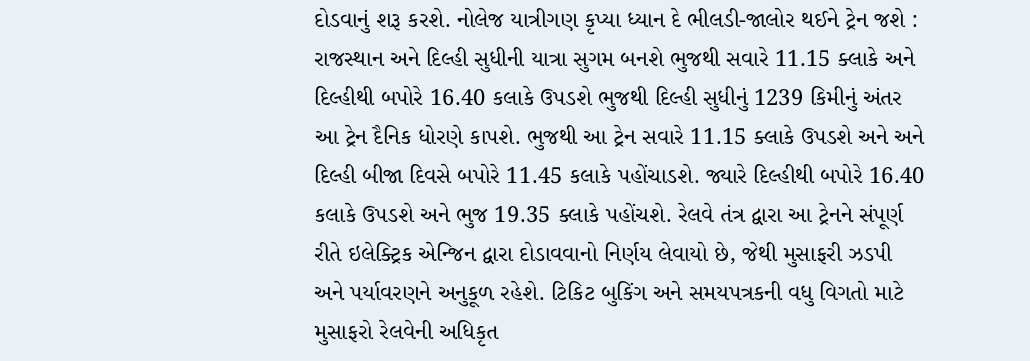દોડવાનું શરૂ કરશે. નોલેજ યાત્રીગણ કૃપ્યા ધ્યાન દે ભીલડી-જાલોર થઈને ટ્રેન જશે : રાજસ્થાન અને દિલ્હી સુધીની યાત્રા સુગમ બનશે ભુજથી સવારે 11.15 ક્લાકે અને દિલ્હીથી બપોરે 16.40 કલાકે ઉપડશે ભુજથી દિલ્હી સુધીનું 1239 કિમીનું અંતર આ ટ્રેન દૈનિક ધોરણે કાપશે. ભુજથી આ ટ્રેન સવારે 11.15 ક્લાકે ઉપડશે અને અને દિલ્હી બીજા દિવસે બપોરે 11.45 કલાકે પહોંચાડશે. જ્યારે દિલ્હીથી બપોરે 16.40 કલાકે ઉપડશે અને ભુજ 19.35 ક્લાકે પહોંચશે. રેલવે તંત્ર દ્વારા આ ટ્રેનને સંપૂર્ણ રીતે ઇલેક્ટ્રિક એન્જિન દ્વારા દોડાવવાનો નિર્ણય લેવાયો છે, જેથી મુસાફરી ઝડપી અને પર્યાવરણને અનુકૂળ રહેશે. ટિકિટ બુકિંગ અને સમયપત્રકની વધુ વિગતો માટે મુસાફરો રેલવેની અધિકૃત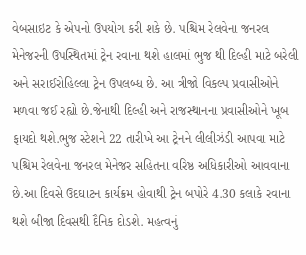વેબસાઇટ કે એપનો ઉપયોગ કરી શકે છે. પશ્ચિમ રેલવેના જનરલ મેનેજરની ઉપસ્થિતમાં ટ્રેન રવાના થશે હાલમાં ભુજ થી દિલ્હી માટે બરેલી અને સરાઈરોહિલ્લા ટ્રેન ઉપલબ્ધ છે. આ ત્રીજો વિકલ્પ પ્રવાસીઓને મળવા જઈ રહ્યો છે.જેનાથી દિલ્હી અને રાજસ્થાનના પ્રવાસીઓને ખૂબ ફાયદો થશે.ભુજ સ્ટેશને 22 તારીખે આ ટ્રેનને લીલીઝંડી આપવા માટે પશ્ચિમ રેલવેના જનરલ મેનેજર સહિતના વરિષ્ઠ અધિકારીઓ આવવાના છે.આ દિવસે ઉદઘાટન કાર્યક્રમ હોવાથી ટ્રેન બપોરે 4.30 કલાકે રવાના થશે બીજા દિવસથી દૈનિક દોડશે. મહત્વનું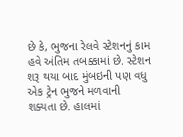છે કે, ભુજના રેલવે સ્ટેશનનું કામ હવે અંતિમ તબક્કામાં છે. સ્ટેશન શરૂ થયા બાદ મુંબઇની પણ વધુ એક ટ્રેન ભુજને મળવાની શક્યતા છે. હાલમાં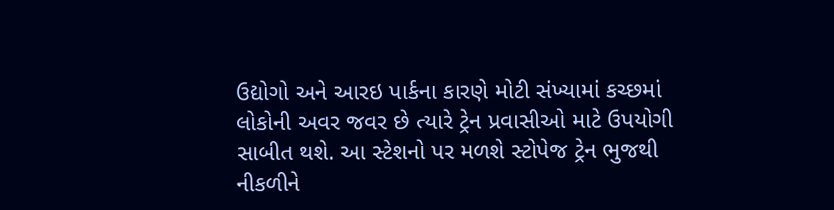ઉદ્યોગો અને આરઇ પાર્કના કારણે મોટી સંખ્યામાં કચ્છમાં લોકોની અવર જવર છે ત્યારે ટ્રેન પ્રવાસીઓ માટે ઉપયોગી સાબીત થશે. આ સ્ટેશનો પર મળશે સ્ટોપેજ ટ્રેન ભુજથી નીકળીને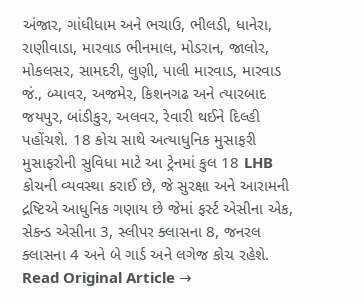અંજાર, ગાંધીધામ અને ભચાઉ, ભીલડી, ધાનેરા, રાણીવાડા, મારવાડ ભીનમાલ, મોડરાન, જાલોર, મોકલસર, સામદરી, લુણી, પાલી મારવાડ, મારવાડ જં., બ્યાવર, અજમેર, કિશનગઢ અને ત્યારબાદ જયપુર, બાંડીકુર, અલવર, રેવારી થઈને દિલ્હી પહોંચશે. 18 કોચ સાથે અત્યાધુનિક મુસાફરી મુસાફરોની સુવિધા માટે આ ટ્રેનમાં કુલ 18 LHB કોચની વ્યવસ્થા કરાઈ છે, જે સુરક્ષા અને આરામની દ્રષ્ટિએ આધુનિક ગણાય છે જેમાં ફર્સ્ટ એસીના એક, સેકન્ડ એસીના 3, સ્લીપર ક્લાસના 8, જનરલ ક્લાસના 4 અને બે ગાર્ડ અને લગેજ કોચ રહેશે.
Read Original Article →